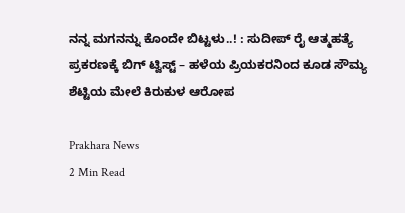ನನ್ನ ಮಗನನ್ನು ಕೊಂದೇ ಬಿಟ್ಟಳು..! : ಸುದೀಪ್ ರೈ ಆತ್ಮಹತ್ಯೆ ಪ್ರಕರಣಕ್ಕೆ ಬಿಗ್ ಟ್ವಿಸ್ಟ್ – ಹಳೆಯ ಪ್ರಿಯಕರನಿಂದ ಕೂಡ ಸೌಮ್ಯ ಶೆಟ್ಟಿಯ ಮೇಲೆ ಕಿರುಕುಳ ಆರೋಪ

Prakhara News
2 Min Read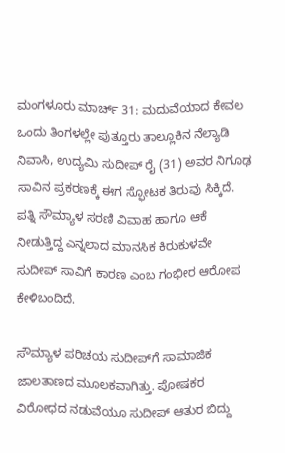ಮಂಗಳೂರು ಮಾರ್ಚ್ 31: ಮದುವೆಯಾದ ಕೇವಲ ಒಂದು ತಿಂಗಳಲ್ಲೇ ಪುತ್ತೂರು ತಾಲ್ಲೂಕಿನ ನೆಲ್ಯಾಡಿ ನಿವಾಸಿ, ಉದ್ಯಮಿ ಸುದೀಪ್ ರೈ (31) ಅವರ ನಿಗೂಢ ಸಾವಿನ ಪ್ರಕರಣಕ್ಕೆ ಈಗ ಸ್ಫೋಟಕ ತಿರುವು ಸಿಕ್ಕಿದೆ. ಪತ್ನಿ ಸೌಮ್ಯಾಳ ಸರಣಿ ವಿವಾಹ ಹಾಗೂ ಆಕೆ ನೀಡುತ್ತಿದ್ದ ಎನ್ನಲಾದ ಮಾನಸಿಕ ಕಿರುಕುಳವೇ ಸುದೀಪ್ ಸಾವಿಗೆ ಕಾರಣ ಎಂಬ ಗಂಭೀರ ಆರೋಪ ಕೇಳಿಬಂದಿದೆ.

ಸೌಮ್ಯಾಳ ಪರಿಚಯ ಸುದೀಪ್‌ಗೆ ಸಾಮಾಜಿಕ ಜಾಲತಾಣದ ಮೂಲಕವಾಗಿತ್ತು. ಪೋಷಕರ ವಿರೋಧದ ನಡುವೆಯೂ ಸುದೀಪ್ ಆತುರ ಬಿದ್ದು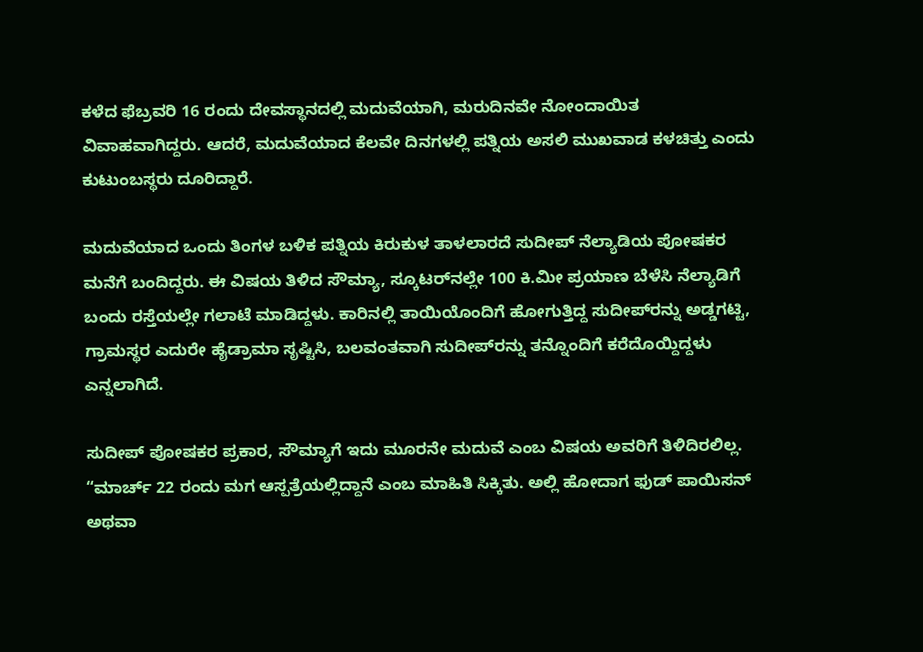ಕಳೆದ ಫೆಬ್ರವರಿ 16 ರಂದು ದೇವಸ್ಥಾನದಲ್ಲಿ ಮದುವೆಯಾಗಿ, ಮರುದಿನವೇ ನೋಂದಾಯಿತ ವಿವಾಹವಾಗಿದ್ದರು. ಆದರೆ, ಮದುವೆಯಾದ ಕೆಲವೇ ದಿನಗಳಲ್ಲಿ ಪತ್ನಿಯ ಅಸಲಿ ಮುಖವಾಡ ಕಳಚಿತ್ತು ಎಂದು ಕುಟುಂಬಸ್ಥರು ದೂರಿದ್ದಾರೆ.

ಮದುವೆಯಾದ ಒಂದು ತಿಂಗಳ ಬಳಿಕ ಪತ್ನಿಯ ಕಿರುಕುಳ ತಾಳಲಾರದೆ ಸುದೀಪ್ ನೆಲ್ಯಾಡಿಯ ಪೋಷಕರ ಮನೆಗೆ ಬಂದಿದ್ದರು. ಈ ವಿಷಯ ತಿಳಿದ ಸೌಮ್ಯಾ, ಸ್ಕೂಟರ್‌ನಲ್ಲೇ 100 ಕಿ.ಮೀ ಪ್ರಯಾಣ ಬೆಳೆಸಿ ನೆಲ್ಯಾಡಿಗೆ ಬಂದು ರಸ್ತೆಯಲ್ಲೇ ಗಲಾಟೆ ಮಾಡಿದ್ದಳು. ಕಾರಿನಲ್ಲಿ ತಾಯಿಯೊಂದಿಗೆ ಹೋಗುತ್ತಿದ್ದ ಸುದೀಪ್‌ರನ್ನು ಅಡ್ಡಗಟ್ಟಿ, ಗ್ರಾಮಸ್ಥರ ಎದುರೇ ಹೈಡ್ರಾಮಾ ಸೃಷ್ಟಿಸಿ, ಬಲವಂತವಾಗಿ ಸುದೀಪ್‌ರನ್ನು ತನ್ನೊಂದಿಗೆ ಕರೆದೊಯ್ದಿದ್ದಳು ಎನ್ನಲಾಗಿದೆ.

ಸುದೀಪ್ ಪೋಷಕರ ಪ್ರಕಾರ, ಸೌಮ್ಯಾಗೆ ಇದು ಮೂರನೇ ಮದುವೆ ಎಂಬ ವಿಷಯ ಅವರಿಗೆ ತಿಳಿದಿರಲಿಲ್ಲ. “ಮಾರ್ಚ್ 22 ರಂದು ಮಗ ಆಸ್ಪತ್ರೆಯಲ್ಲಿದ್ದಾನೆ ಎಂಬ ಮಾಹಿತಿ ಸಿಕ್ಕಿತು. ಅಲ್ಲಿ ಹೋದಾಗ ಫುಡ್ ಪಾಯಿಸನ್ ಅಥವಾ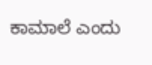ಕಾಮಾಲೆ ಎಂದು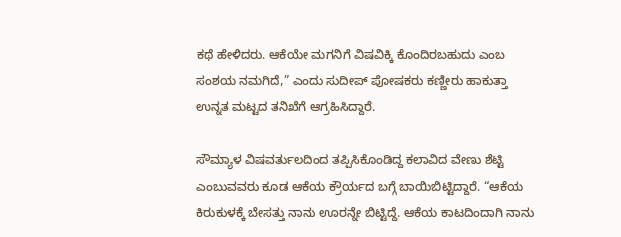ಕಥೆ ಹೇಳಿದರು. ಆಕೆಯೇ ಮಗನಿಗೆ ವಿಷವಿಕ್ಕಿ ಕೊಂದಿರಬಹುದು ಎಂಬ ಸಂಶಯ ನಮಗಿದೆ,” ಎಂದು ಸುದೀಪ್ ಪೋಷಕರು ಕಣ್ಣೀರು ಹಾಕುತ್ತಾ ಉನ್ನತ ಮಟ್ಟದ ತನಿಖೆಗೆ ಆಗ್ರಹಿಸಿದ್ದಾರೆ.

ಸೌಮ್ಯಾಳ ವಿಷವರ್ತುಲದಿಂದ ತಪ್ಪಿಸಿಕೊಂಡಿದ್ದ ಕಲಾವಿದ ವೇಣು ಶೆಟ್ಟಿ ಎಂಬುವವರು ಕೂಡ ಆಕೆಯ ಕ್ರೌರ್ಯದ ಬಗ್ಗೆ ಬಾಯಿಬಿಟ್ಟಿದ್ದಾರೆ. “ಆಕೆಯ ಕಿರುಕುಳಕ್ಕೆ ಬೇಸತ್ತು ನಾನು ಊರನ್ನೇ ಬಿಟ್ಟಿದ್ದೆ. ಆಕೆಯ ಕಾಟದಿಂದಾಗಿ ನಾನು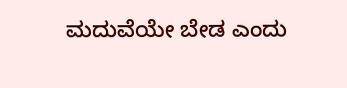ಮದುವೆಯೇ ಬೇಡ ಎಂದು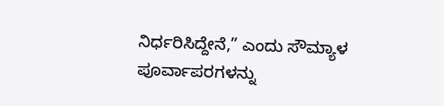ನಿರ್ಧರಿಸಿದ್ದೇನೆ,” ಎಂದು ಸೌಮ್ಯಾಳ ಪೂರ್ವಾಪರಗಳನ್ನು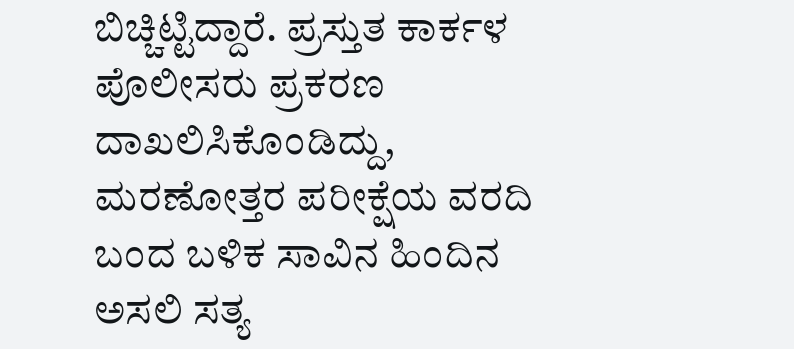ಬಿಚ್ಚಿಟ್ಟಿದ್ದಾರೆ. ಪ್ರಸ್ತುತ ಕಾರ್ಕಳ ಪೊಲೀಸರು ಪ್ರಕರಣ ದಾಖಲಿಸಿಕೊಂಡಿದ್ದು, ಮರಣೋತ್ತರ ಪರೀಕ್ಷೆಯ ವರದಿ ಬಂದ ಬಳಿಕ ಸಾವಿನ ಹಿಂದಿನ ಅಸಲಿ ಸತ್ಯ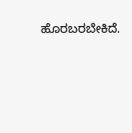ಹೊರಬರಬೇಕಿದೆ.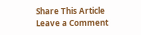Share This Article
Leave a Comment